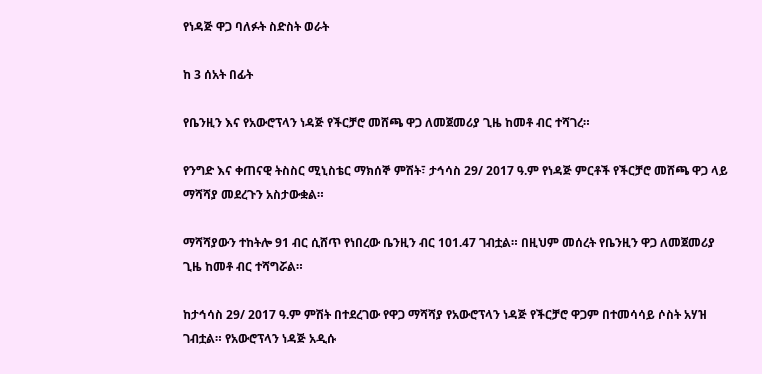የነዳጅ ዋጋ ባለፉት ስድስት ወራት

ከ 3 ሰአት በፊት

የቤንዚን እና የአውሮፕላን ነዳጅ የችርቻሮ መሸጫ ዋጋ ለመጀመሪያ ጊዜ ከመቶ ብር ተሻገረ።

የንግድ እና ቀጠናዊ ትስስር ሚኒስቴር ማክሰኞ ምሽት፣ ታኅሳስ 29/ 2017 ዓ.ም የነዳጅ ምርቶች የችርቻሮ መሸጫ ዋጋ ላይ ማሻሻያ መደረጉን አስታውቋል።

ማሻሻያውን ተከትሎ 91 ብር ሲሸጥ የነበረው ቤንዚን ብር 101.47 ገብቷል። በዚህም መሰረት የቤንዚን ዋጋ ለመጀመሪያ ጊዜ ከመቶ ብር ተሻግሯል።

ከታኅሳስ 29/ 2017 ዓ.ም ምሽት በተደረገው የዋጋ ማሻሻያ የአውሮፕላን ነዳጅ የችርቻሮ ዋጋም በተመሳሳይ ሶስት አሃዝ ገብቷል። የአውሮፕላን ነዳጅ አዲሱ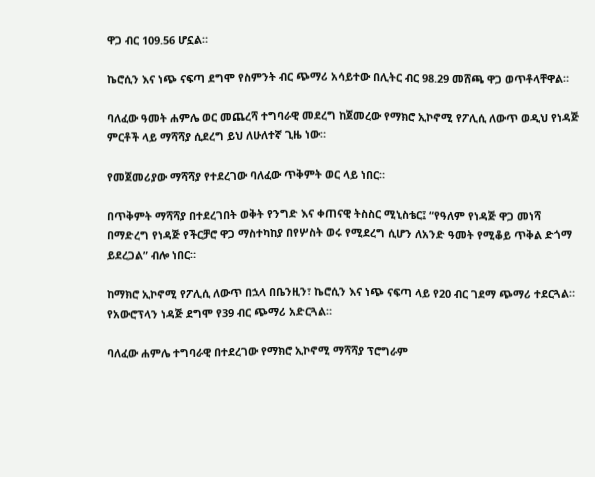ዋጋ ብር 109.56 ሆኗል።

ኬሮሲን እና ነጭ ናፍጣ ደግሞ የስምንት ብር ጭማሪ አሳይተው በሊትር ብር 98.29 መሸጫ ዋጋ ወጥቶላቸዋል።

ባለፈው ዓመት ሐምሌ ወር መጨረሻ ተግባራዊ መደረግ ከጀመረው የማክሮ ኢኮኖሚ የፖሊሲ ለውጥ ወዲህ የነዳጅ ምርቶች ላይ ማሻሻያ ሲደረግ ይህ ለሁለተኛ ጊዜ ነው።

የመጀመሪያው ማሻሻያ የተደረገው ባለፈው ጥቅምት ወር ላይ ነበር።

በጥቅምት ማሻሻያ በተደረገበት ወቅት የንግድ እና ቀጠናዊ ትስስር ሚኒስቴር፤ “የዓለም የነዳጅ ዋጋ መነሻ በማድረግ የነዳጅ የችርቻሮ ዋጋ ማስተካከያ በየሦስት ወሩ የሚደረግ ሲሆን ለአንድ ዓመት የሚቆይ ጥቅል ድጎማ ይደረጋል” ብሎ ነበር።

ከማክሮ ኢኮኖሚ የፖሊሲ ለውጥ በኋላ በቤንዚን፣ ኬሮሲን እና ነጭ ናፍጣ ላይ የ20 ብር ገደማ ጭማሪ ተደርጓል። የአውሮፕላን ነዳጅ ደግሞ የ39 ብር ጭማሪ አድርጓል።

ባለፈው ሐምሌ ተግባራዊ በተደረገው የማክሮ ኢኮኖሚ ማሻሻያ ፕሮግራም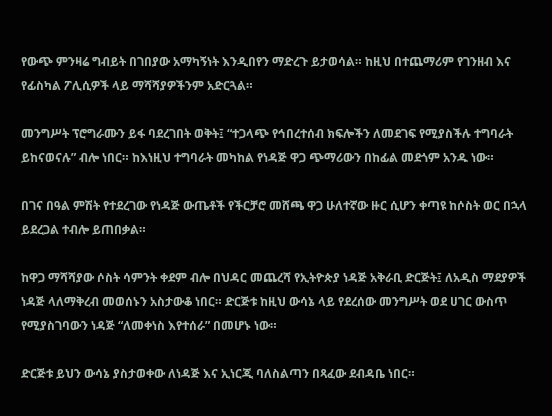የውጭ ምንዛሬ ግብይት በገበያው አማካኝነት እንዲበየን ማድረጉ ይታወሳል። ከዚህ በተጨማሪም የገንዘብ እና የፊስካል ፖሊሲዎች ላይ ማሻሻያዎችንም አድርጓል።

መንግሥት ፕሮግራሙን ይፋ ባደረገበት ወቅት፤ “ተጋላጭ የኅበረተሰብ ክፍሎችን ለመደገፍ የሚያስችሉ ተግባራት ይከናወናሉ” ብሎ ነበር። ከእነዚህ ተግባራት መካከል የነዳጅ ዋጋ ጭማሪውን በከፊል መደጎም አንዱ ነው።

በገና በዓል ምሽት የተደረገው የነዳጅ ውጤቶች የችርቻሮ መሸጫ ዋጋ ሁለተኛው ዙር ሲሆን ቀጣዩ ከሶስት ወር በኋላ ይደረጋል ተብሎ ይጠበቃል።

ከዋጋ ማሻሻያው ሶስት ሳምንት ቀደም ብሎ በህዳር መጨረሻ የኢትዮጵያ ነዳጅ አቅራቢ ድርጅት፤ ለአዲስ ማደያዎች ነዳጅ ላለማቅረብ መወሰኑን አስታውቆ ነበር። ድርጅቱ ከዚህ ውሳኔ ላይ የደረሰው መንግሥት ወደ ሀገር ውስጥ የሚያስገባውን ነዳጅ “ለመቀነስ እየተሰራ” በመሆኑ ነው።

ድርጅቱ ይህን ውሳኔ ያስታወቀው ለነዳጅ እና ኢነርጂ ባለስልጣን በጻፈው ደብዳቤ ነበር።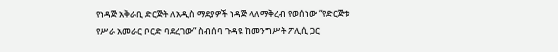የነዳጅ አቅራቢ ድርጅት ለአዲስ ማደያዎች ነዳጅ ላለማቅረብ የወሰነው “የድርጅቱ የሥራ አመራር ቦርድ ባደረገው” ስብሰባ ጉዳዩ ከመንግሥት ፖሊሲ ጋር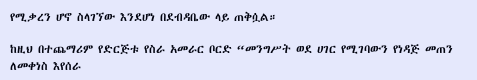የሚቃረን ሆኖ ስላገኘው እንደሆነ በደብዳቤው ላይ ጠቅሷል።

ከዚህ በተጨማሪም የድርጅቱ የስራ አመራር ቦርድ “መንግሥት ወደ ሀገር የሚገባውን የነዳጅ መጠን ለመቀነስ እየሰራ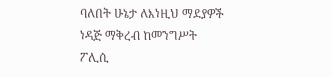ባለበት ሁኔታ ለእነዚህ ማደያዎች ነዳጅ ማቅረብ ከመንግሥት ፖሊሲ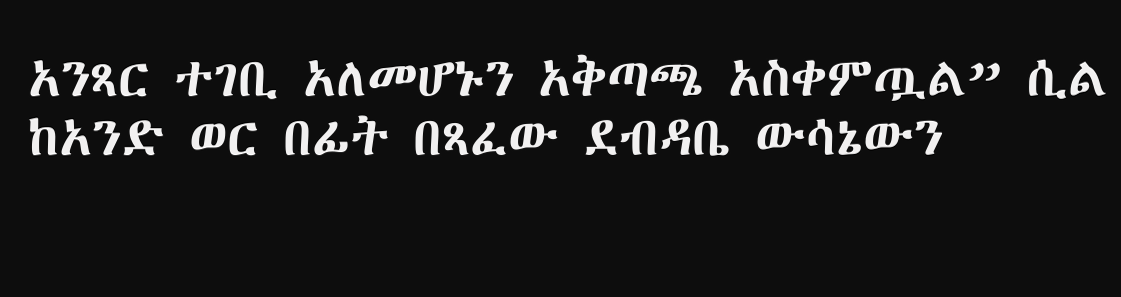አንጻር ተገቢ አለመሆኑን አቅጣጫ አስቀምጧል” ሲል ከአንድ ወር በፊት በጻፈው ደብዳቤ ውሳኔውን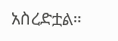አስረድቷል።